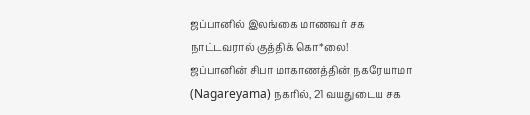ஜப்பானில் இலங்கை மாணவர் சக நாட்டவரால் குத்திக் கொ*லை!
ஜப்பானின் சிபா மாகாணத்தின் நகரேயாமா (Nagareyama) நகரில், 21 வயதுடைய சக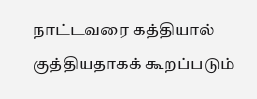நாட்டவரை கத்தியால் குத்தியதாகக் கூறப்படும்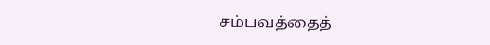சம்பவத்தைத்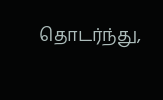தொடர்ந்து,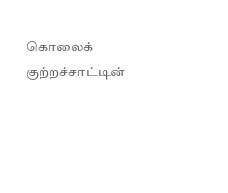கொலைக் குற்றச்சாட்டின்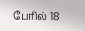பேரில் 18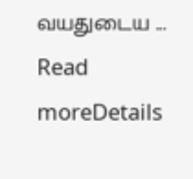வயதுடைய ...
Read moreDetails